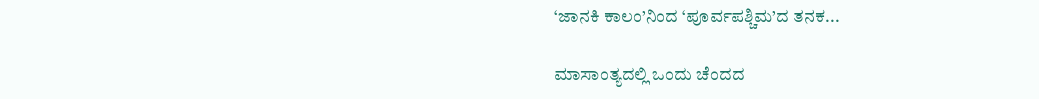‘ಜಾನಕಿ ಕಾಲಂ’ನಿಂದ ‘ಪೂರ್ವಪಶ್ಚಿಮ’ದ ತನಕ...

ಮಾಸಾಂತ್ಯದಲ್ಲಿ ಒಂದು ಚೆಂದದ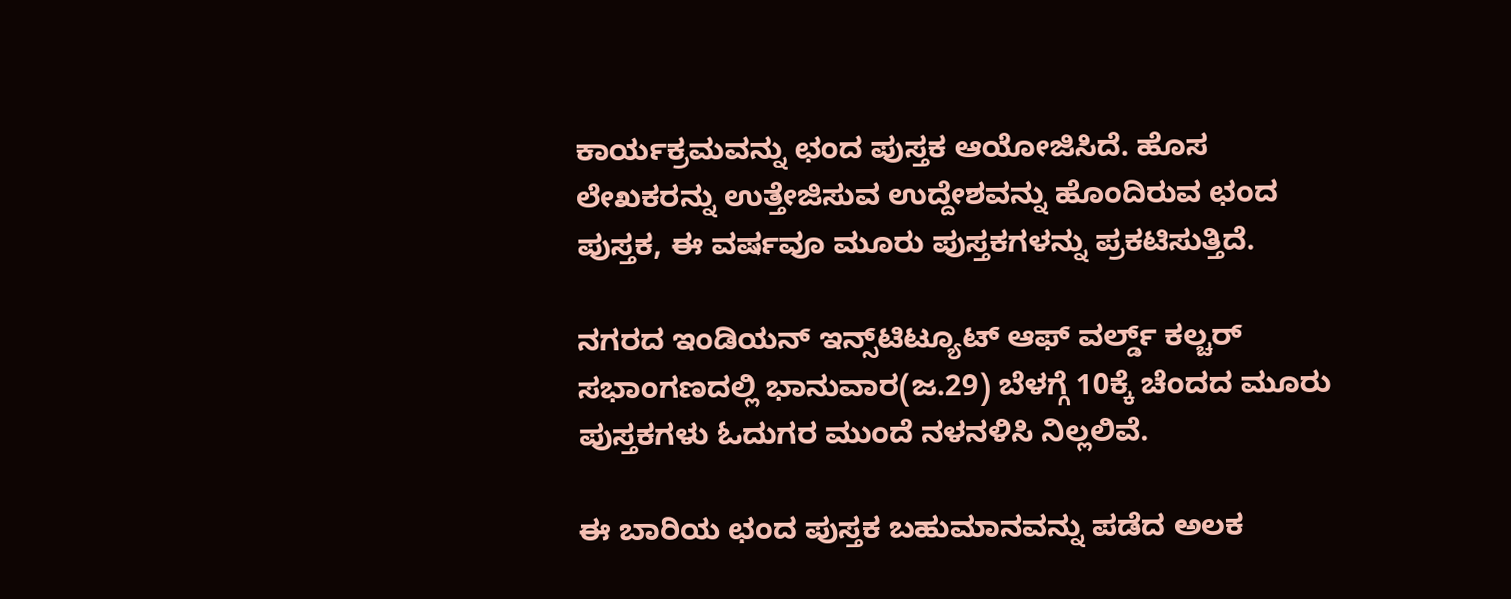ಕಾರ್ಯಕ್ರಮವನ್ನು ಛಂದ ಪುಸ್ತಕ ಆಯೋಜಿಸಿದೆ. ಹೊಸ ಲೇಖಕರನ್ನು ಉತ್ತೇಜಿಸುವ ಉದ್ದೇಶವನ್ನು ಹೊಂದಿರುವ ಛಂದ ಪುಸ್ತಕ, ಈ ವರ್ಷವೂ ಮೂರು ಪುಸ್ತಕಗಳನ್ನು ಪ್ರಕಟಿಸುತ್ತಿದೆ.

ನಗರದ ಇಂಡಿಯನ್‌ ಇನ್ಸ್‌ಟಿಟ್ಯೂಟ್‌ ಆಫ್‌ ವರ್ಲ್ಡ್‌ ಕಲ್ಚರ್‌ ಸಭಾಂಗಣದಲ್ಲಿ ಭಾನುವಾರ(ಜ.29) ಬೆಳಗ್ಗೆ 10ಕ್ಕೆ ಚೆಂದದ ಮೂರು ಪುಸ್ತಕಗಳು ಓದುಗರ ಮುಂದೆ ನಳನಳಿಸಿ ನಿಲ್ಲಲಿವೆ.

ಈ ಬಾರಿಯ ಛಂದ ಪುಸ್ತಕ ಬಹುಮಾನವನ್ನು ಪಡೆದ ಅಲಕ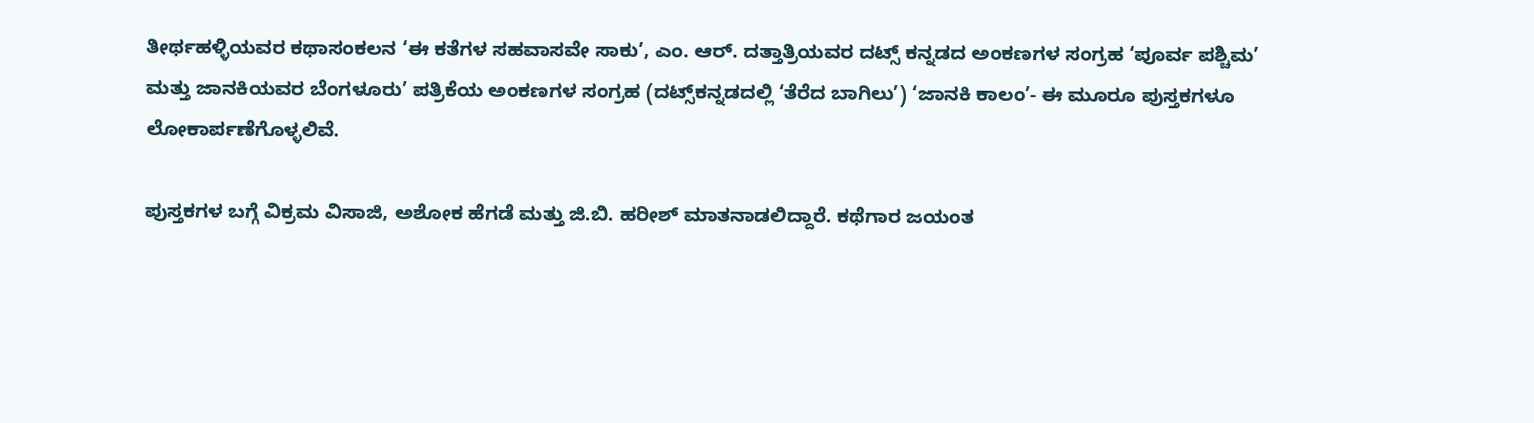ತೀರ್ಥಹಳ್ಳಿಯವರ ಕಥಾಸಂಕಲನ ‘ಈ ಕತೆಗಳ ಸಹವಾಸವೇ ಸಾಕು’, ಎಂ. ಆರ್‌. ದತ್ತಾತ್ರಿಯವರ ದಟ್ಸ್‌ ಕನ್ನಡದ ಅಂಕಣಗಳ ಸಂಗ್ರಹ ‘ಪೂರ್ವ ಪಶ್ಚಿಮ’ ಮತ್ತು ಜಾನಕಿಯವರ ಬೆಂಗಳೂರು’ ಪತ್ರಿಕೆಯ ಅಂಕಣಗಳ ಸಂಗ್ರಹ (ದಟ್ಸ್‌ಕನ್ನಡದಲ್ಲಿ ‘ತೆರೆದ ಬಾಗಿಲು’) ‘ಜಾನಕಿ ಕಾಲಂ’- ಈ ಮೂರೂ ಪುಸ್ತಕಗಳೂ ಲೋಕಾರ್ಪಣೆಗೊಳ್ಳಲಿವೆ.

ಪುಸ್ತಕಗಳ ಬಗ್ಗೆ ವಿಕ್ರಮ ವಿಸಾಜಿ, ಅಶೋಕ ಹೆಗಡೆ ಮತ್ತು ಜಿ.ಬಿ. ಹರೀಶ್‌ ಮಾತನಾಡಲಿದ್ದಾರೆ. ಕಥೆಗಾರ ಜಯಂತ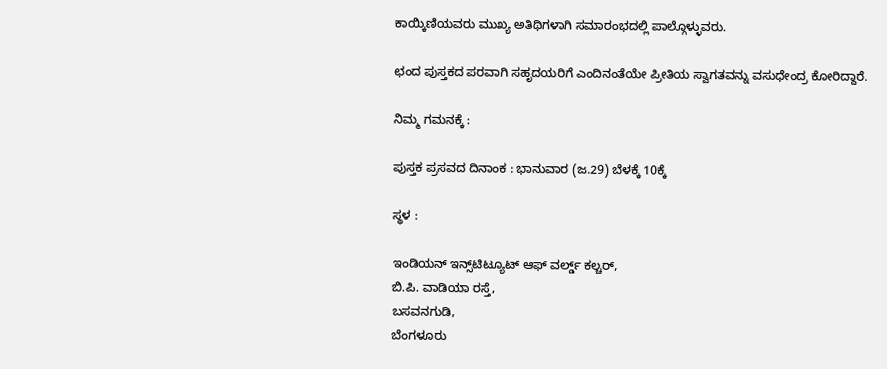ಕಾಯ್ಕಿಣಿಯವರು ಮುಖ್ಯ ಅತಿಥಿಗಳಾಗಿ ಸಮಾರಂಭದಲ್ಲಿ ಪಾಲ್ಗೊಳ್ಳುವರು.

ಛಂದ ಪುಸ್ತಕದ ಪರವಾಗಿ ಸಹೃದಯರಿಗೆ ಎಂದಿನಂತೆಯೇ ಪ್ರೀತಿಯ ಸ್ವಾಗತವನ್ನು ವಸುಧೇಂದ್ರ ಕೋರಿದ್ದಾರೆ.

ನಿಮ್ಮ ಗಮನಕ್ಕೆ :

ಪುಸ್ತಕ ಪ್ರಸವದ ದಿನಾಂಕ : ಭಾನುವಾರ (ಜ.29) ಬೆಳಕ್ಕೆ 10ಕ್ಕೆ

ಸ್ಥಳ :

ಇಂಡಿಯನ್‌ ಇನ್ಸ್‌ಟಿಟ್ಯೂಟ್‌ ಆಫ್‌ ವರ್ಲ್ಡ್‌ ಕಲ್ಚರ್‌,
ಬಿ.ಪಿ. ವಾಡಿಯಾ ರಸ್ತೆ,
ಬಸವನಗುಡಿ,
ಬೆಂಗಳೂರು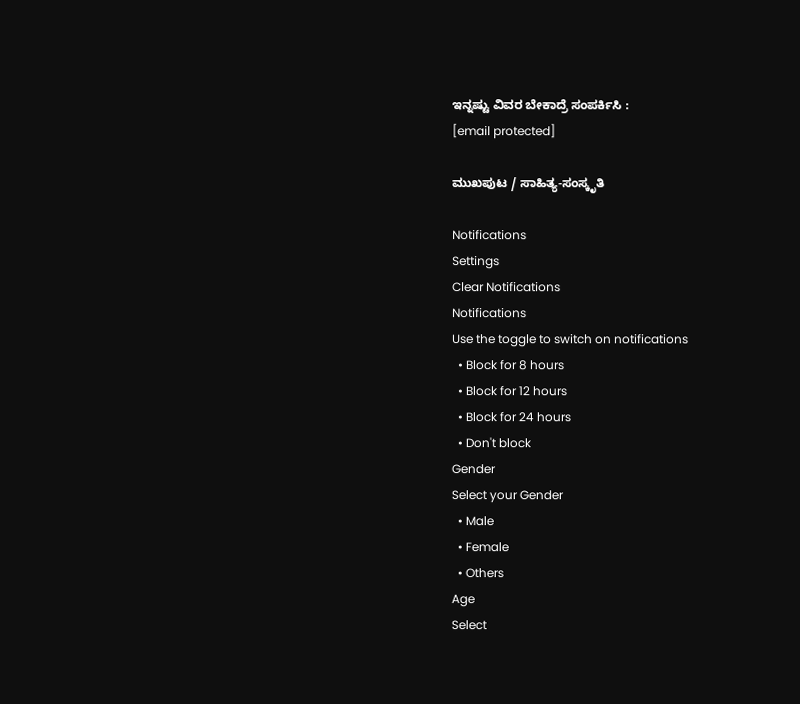ಇನ್ನಷ್ಟು ವಿವರ ಬೇಕಾದ್ರೆ ಸಂಪರ್ಕಿಸಿ :
[email protected]

ಮುಖಪುಟ / ಸಾಹಿತ್ಯ-ಸಂಸ್ಕೃತಿ

Notifications
Settings
Clear Notifications
Notifications
Use the toggle to switch on notifications
  • Block for 8 hours
  • Block for 12 hours
  • Block for 24 hours
  • Don't block
Gender
Select your Gender
  • Male
  • Female
  • Others
Age
Select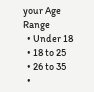your Age Range
  • Under 18
  • 18 to 25
  • 26 to 35
  •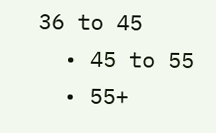36 to 45
  • 45 to 55
  • 55+